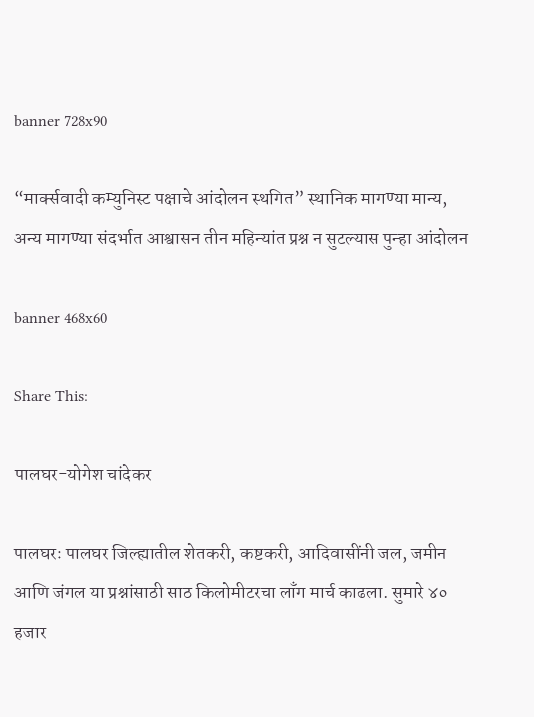banner 728x90

“मार्क्सवादी कम्युनिस्ट पक्षाचे आंदोलन स्थगित” स्थानिक मागण्या मान्य, अन्य मागण्या संदर्भात आश्वासन तीन महिन्यांत प्रश्न न सुटल्यास पुन्हा आंदोलन

banner 468x60

Share This:

पालघर-योगेश चांदेकर

पालघरः पालघर जिल्ह्यातील शेतकरी, कष्टकरी, आदिवासींनी जल, जमीन आणि जंगल या प्रश्नांसाठी साठ किलोमीटरचा लाँग मार्च काढला. सुमारे ४० हजार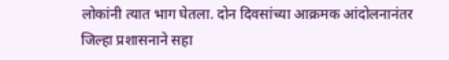लोकांनी त्यात भाग घेतला. दोन दिवसांच्या आक्रमक आंदोलनानंतर जिल्हा प्रशासनाने सहा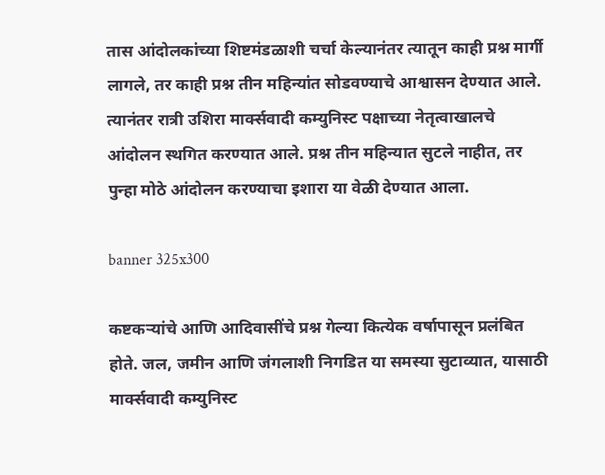तास आंदोलकांच्या शिष्टमंडळाशी चर्चा केल्यानंतर त्यातून काही प्रश्न मार्गी लागले, तर काही प्रश्न तीन महिन्यांत सोडवण्याचे आश्वासन देण्यात आले. त्यानंतर रात्री उशिरा मार्क्सवादी कम्युनिस्ट पक्षाच्या नेतृत्वाखालचे आंदोलन स्थगित करण्यात आले. प्रश्न तीन महिन्यात सुटले नाहीत, तर पुन्हा मोठे आंदोलन करण्याचा इशारा या वेळी देण्यात आला.

banner 325x300

कष्टकऱ्यांचे आणि आदिवासींचे प्रश्न गेल्या कित्येक वर्षापासून प्रलंबित होते. जल, जमीन आणि जंगलाशी निगडित या समस्या सुटाव्यात, यासाठी मार्क्सवादी कम्युनिस्ट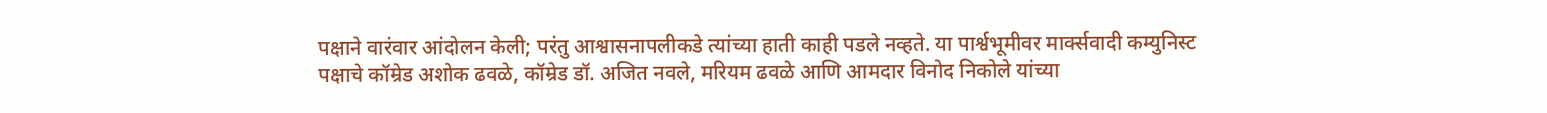पक्षाने वारंवार आंदोलन केली; परंतु आश्वासनापलीकडे त्यांच्या हाती काही पडले नव्हते. या पार्श्वभूमीवर मार्क्सवादी कम्युनिस्ट पक्षाचे कॉम्रेड अशोक ढवळे, कॉम्रेड डॉ. अजित नवले, मरियम ढवळे आणि आमदार विनोद निकोले यांच्या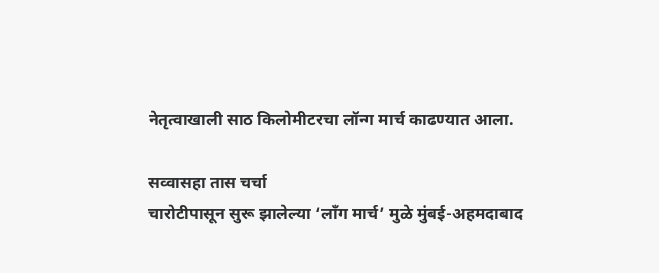नेतृत्वाखाली साठ किलोमीटरचा लॉन्ग मार्च काढण्यात आला.

सव्वासहा तास चर्चा
चारोटीपासून सुरू झालेल्या ‘लाँग मार्च’ मुळे मुंबई-अहमदाबाद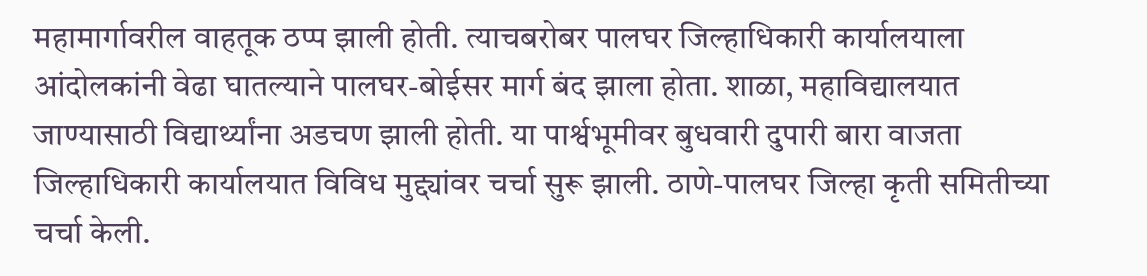महामार्गावरील वाहतूक ठप्प झाली होती. त्याचबरोबर पालघर जिल्हाधिकारी कार्यालयाला आंदोलकांनी वेढा घातल्याने पालघर-बोईसर मार्ग बंद झाला होता. शाळा, महाविद्यालयात जाण्यासाठी विद्यार्थ्यांना अडचण झाली होती. या पार्श्वभूमीवर बुधवारी दुपारी बारा वाजता जिल्हाधिकारी कार्यालयात विविध मुद्द्यांवर चर्चा सुरू झाली. ठाणे-पालघर जिल्हा कृती समितीच्या चर्चा केली.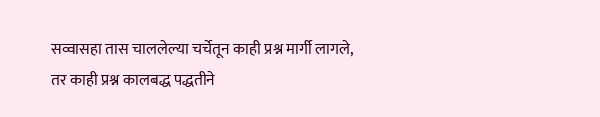सव्वासहा तास चाललेल्या चर्चेतून काही प्रश्न मार्गी लागले, तर काही प्रश्न कालबद्ध पद्धतीने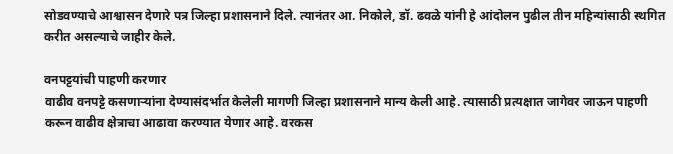सोडवण्याचे आश्वासन देणारे पत्र जिल्हा प्रशासनाने दिले. त्यानंतर आ. निकोले, डॉ. ढवळे यांनी हे आंदोलन पुढील तीन महिन्यांसाठी स्थगित करीत असल्याचे जाहीर केले.

वनपट्टयांची पाहणी करणार
वाढीव वनपट्टे कसणाऱ्यांना देण्यासंदर्भात केलेली मागणी जिल्हा प्रशासनाने मान्य केली आहे. त्यासाठी प्रत्यक्षात जागेवर जाऊन पाहणी करून वाढीव क्षेत्राचा आढावा करण्यात येणार आहे. वरकस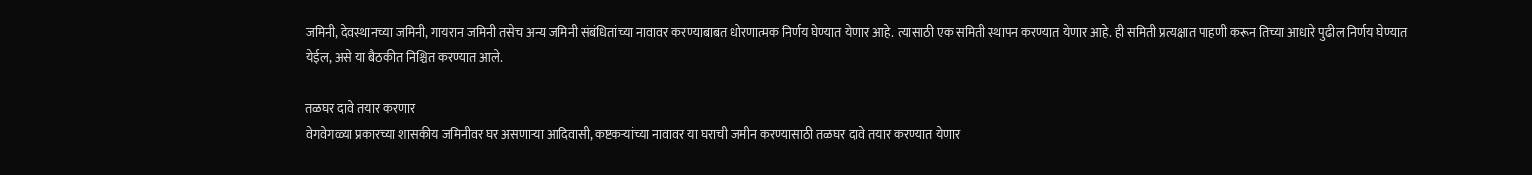जमिनी, देवस्थानच्या जमिनी, गायरान जमिनी तसेच अन्य जमिनी संबंधितांच्या नावावर करण्याबाबत धोरणात्मक निर्णय घेण्यात येणार आहे. त्यासाठी एक समिती स्थापन करण्यात येणार आहे. ही समिती प्रत्यक्षात पाहणी करून तिच्या आधारे पुढील निर्णय घेण्यात येईल, असे या बैठकीत निश्चित करण्यात आले.

तळघर दावे तयार करणार
वेगवेगळ्या प्रकारच्या शासकीय जमिनीवर घर असणाऱ्या आदिवासी, कष्टकऱ्यांच्या नावावर या घराची जमीन करण्यासाठी तळघर दावे तयार करण्यात येणार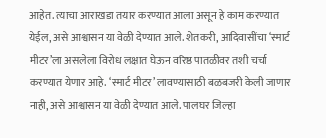आहेत. त्याचा आराखडा तयार करण्यात आला असून हे काम करण्यात येईल, असे आश्वासन या वेळी देण्यात आले. शेतकरी, आदिवासींचा ‘स्मार्ट मीटर’ला असलेला विरोध लक्षात घेऊन वरिष्ठ पातळीवर तशी चर्चा करण्यात येणार आहे. ‘स्मार्ट मीटर’ लावण्यासाठी बळबजरी केली जाणार नाही, असे आश्वासन या वेळी देण्यात आले. पालघर जिल्हा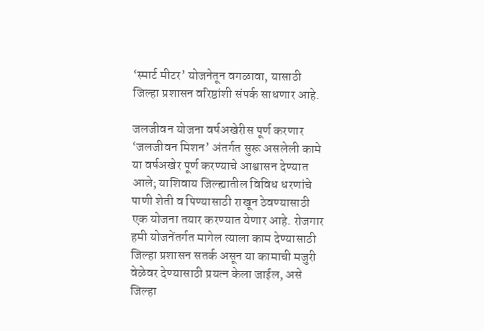‘स्मार्ट मीटर’ योजनेतून वगळावा, यासाठी जिल्हा प्रशासन वरिष्ठांशी संपर्क साधणार आहे.

जलजीवन योजना वर्षअखेरीस पूर्ण करणार
‘जलजीवन मिशन’ अंतर्गत सुरू असलेली कामे या वर्षअखेर पूर्ण करण्याचे आश्वासन देण्यात आले; याशिवाय जिल्ह्यातील विविध धरणांचे पाणी शेती व पिण्यासाठी राखून ठेवण्यासाठी एक योजना तयार करण्यात येणार आहे. रोजगार हमी योजनेंतर्गत मागेल त्याला काम देण्यासाठी जिल्हा प्रशासन सतर्क असून या कामाची मजुरी वेळेवर देण्यासाठी प्रयत्न केला जाईल, असे जिल्हा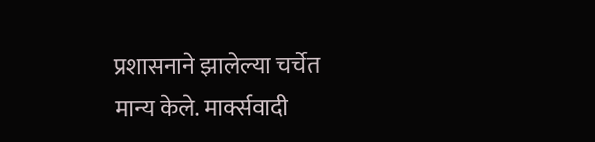प्रशासनाने झालेल्या चर्चेत मान्य केले. मार्क्सवादी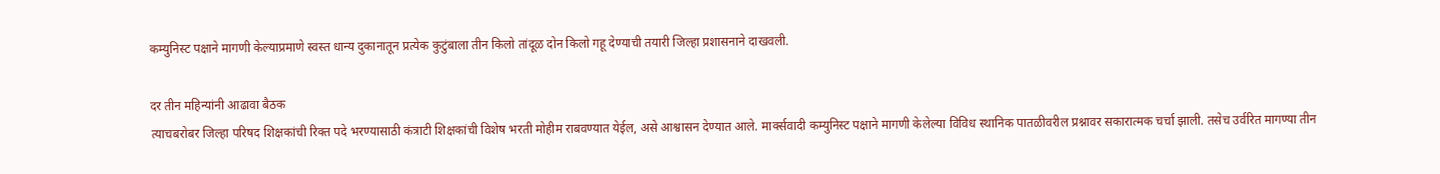कम्युनिस्ट पक्षाने मागणी केल्याप्रमाणे स्वस्त धान्य दुकानातून प्रत्येक कुटुंबाला तीन किलो तांदूळ दोन किलो गहू देण्याची तयारी जिल्हा प्रशासनाने दाखवली.

दर तीन महिन्यांनी आढावा बैठक
त्याचबरोबर जिल्हा परिषद शिक्षकांची रिक्त पदे भरण्यासाठी कंत्राटी शिक्षकांची विशेष भरती मोहीम राबवण्यात येईल, असे आश्वासन देण्यात आले. मार्क्सवादी कम्युनिस्ट पक्षाने मागणी केलेल्या विविध स्थानिक पातळीवरील प्रश्नावर सकारात्मक चर्चा झाली. तसेच उर्वरित मागण्या तीन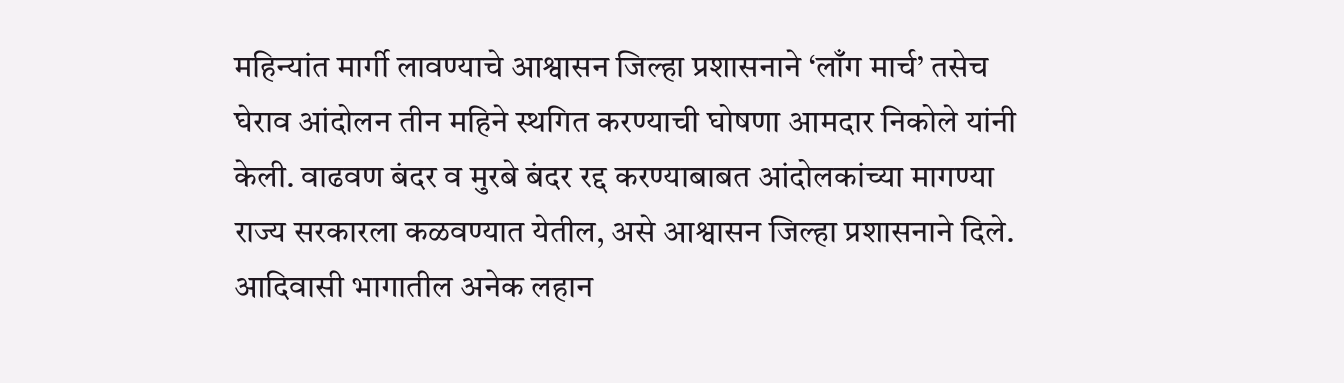महिन्यांत मार्गी लावण्याचे आश्वासन जिल्हा प्रशासनाने ‘लाँग मार्च’ तसेच घेराव आंदोलन तीन महिने स्थगित करण्याची घोषणा आमदार निकोले यांनी केली. वाढवण बंदर व मुरबे बंदर रद्द करण्याबाबत आंदोलकांच्या मागण्या राज्य सरकारला कळवण्यात येतील, असे आश्वासन जिल्हा प्रशासनाने दिले. आदिवासी भागातील अनेक लहान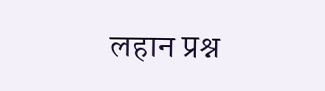लहान प्रश्न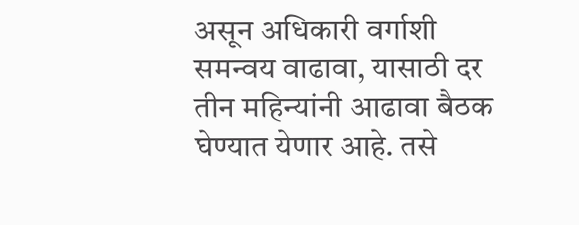असून अधिकारी वर्गाशी समन्वय वाढावा, यासाठी दर तीन महिन्यांनी आढावा बैठक घेण्यात येणार आहे. तसे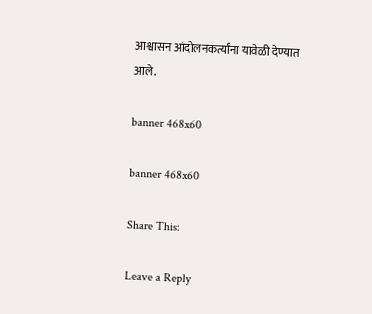आश्वासन आंदोलनकर्त्यांना यावेळी देण्यात आले.

banner 468x60

banner 468x60

Share This:

Leave a Reply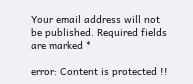Your email address will not be published. Required fields are marked *

error: Content is protected !!